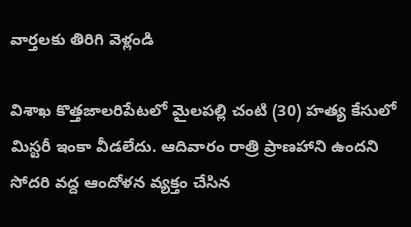వార్తలకు తిరిగి వెళ్లండి

విశాఖ కొత్తజాలరిపేటలో మైలపల్లి చంటి (30) హత్య కేసులో మిస్టరీ ఇంకా వీడలేదు. ఆదివారం రాత్రి ప్రాణహాని ఉందని సోదరి వద్ద ఆందోళన వ్యక్తం చేసిన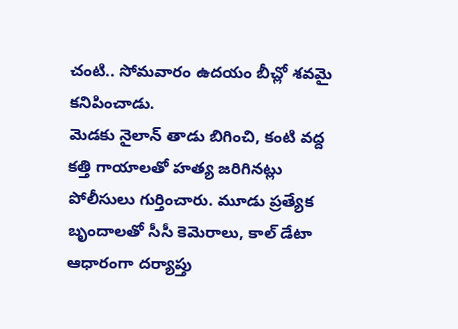చంటి.. సోమవారం ఉదయం బీచ్లో శవమై కనిపించాడు.
మెడకు నైలాన్ తాడు బిగించి, కంటి వద్ద కత్తి గాయాలతో హత్య జరిగినట్లు పోలీసులు గుర్తించారు. మూడు ప్రత్యేక బృందాలతో సీసీ కెమెరాలు, కాల్ డేటా ఆధారంగా దర్యాప్తు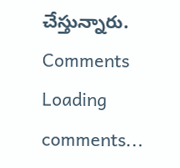చేస్తున్నారు.
Comments
Loading comments...